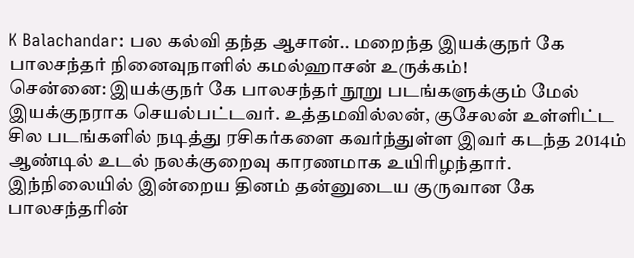K Balachandar: பல கல்வி தந்த ஆசான்.. மறைந்த இயக்குநர் கே பாலசந்தர் நினைவுநாளில் கமல்ஹாசன் உருக்கம்!
சென்னை: இயக்குநர் கே பாலசந்தர் நூறு படங்களுக்கும் மேல் இயக்குநராக செயல்பட்டவர். உத்தமவில்லன், குசேலன் உள்ளிட்ட சில படங்களில் நடித்து ரசிகர்களை கவர்ந்துள்ள இவர் கடந்த 2014ம் ஆண்டில் உடல் நலக்குறைவு காரணமாக உயிரிழந்தார். இந்நிலையில் இன்றைய தினம் தன்னுடைய குருவான கே பாலசந்தரின்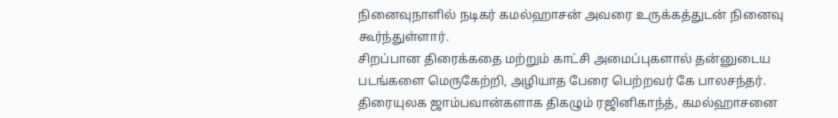நினைவுநாளில் நடிகர் கமல்ஹாசன் அவரை உருக்கத்துடன் நினைவு கூர்ந்துள்ளார்.
சிறப்பான திரைக்கதை மற்றும் காட்சி அமைப்புகளால் தன்னுடைய படங்களை மெருகேற்றி, அழியாத பேரை பெற்றவர் கே பாலசந்தர். திரையுலக ஜாம்பவான்களாக திகழும் ரஜினிகாந்த், கமல்ஹாசனை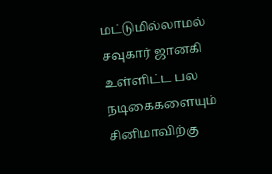மட்டுமில்லாமல் சவுகார் ஜானகி உள்ளிட்ட பல நடிகைகளையும் சினிமாவிற்கு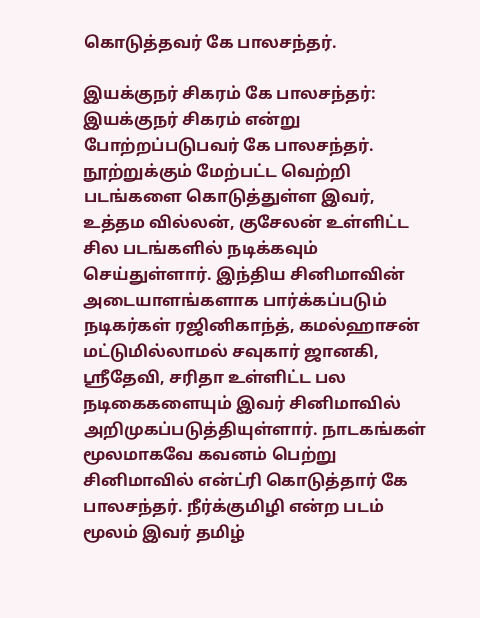கொடுத்தவர் கே பாலசந்தர்.

இயக்குநர் சிகரம் கே பாலசந்தர்: இயக்குநர் சிகரம் என்று போற்றப்படுபவர் கே பாலசந்தர். நூற்றுக்கும் மேற்பட்ட வெற்றி படங்களை கொடுத்துள்ள இவர், உத்தம வில்லன், குசேலன் உள்ளிட்ட சில படங்களில் நடிக்கவும் செய்துள்ளார். இந்திய சினிமாவின் அடையாளங்களாக பார்க்கப்படும் நடிகர்கள் ரஜினிகாந்த், கமல்ஹாசன் மட்டுமில்லாமல் சவுகார் ஜானகி, ஸ்ரீதேவி, சரிதா உள்ளிட்ட பல நடிகைகளையும் இவர் சினிமாவில் அறிமுகப்படுத்தியுள்ளார். நாடகங்கள் மூலமாகவே கவனம் பெற்று சினிமாவில் என்ட்ரி கொடுத்தார் கே பாலசந்தர். நீர்க்குமிழி என்ற படம் மூலம் இவர் தமிழ்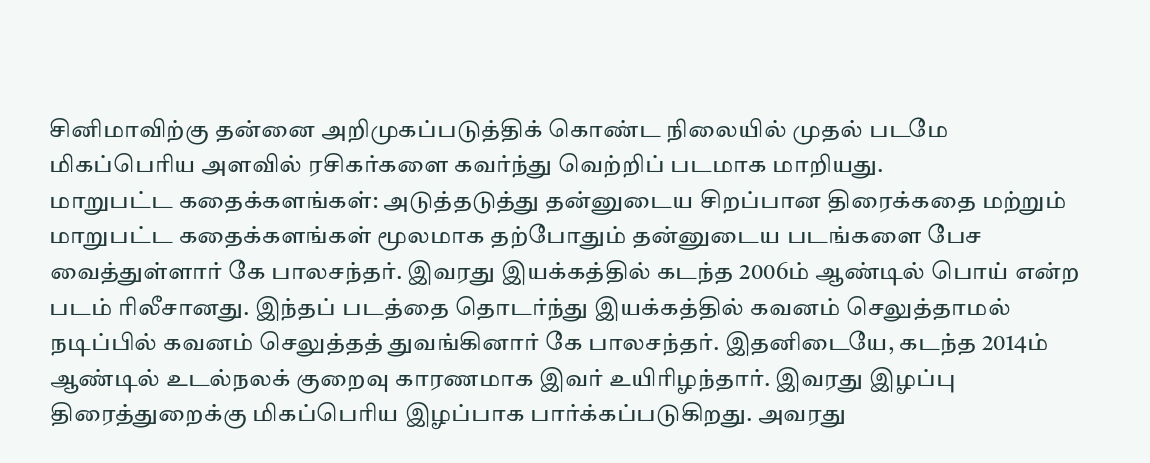சினிமாவிற்கு தன்னை அறிமுகப்படுத்திக் கொண்ட நிலையில் முதல் படமே மிகப்பெரிய அளவில் ரசிகர்களை கவர்ந்து வெற்றிப் படமாக மாறியது.
மாறுபட்ட கதைக்களங்கள்: அடுத்தடுத்து தன்னுடைய சிறப்பான திரைக்கதை மற்றும் மாறுபட்ட கதைக்களங்கள் மூலமாக தற்போதும் தன்னுடைய படங்களை பேச வைத்துள்ளார் கே பாலசந்தர். இவரது இயக்கத்தில் கடந்த 2006ம் ஆண்டில் பொய் என்ற படம் ரிலீசானது. இந்தப் படத்தை தொடர்ந்து இயக்கத்தில் கவனம் செலுத்தாமல் நடிப்பில் கவனம் செலுத்தத் துவங்கினார் கே பாலசந்தர். இதனிடையே, கடந்த 2014ம் ஆண்டில் உடல்நலக் குறைவு காரணமாக இவர் உயிரிழந்தார். இவரது இழப்பு திரைத்துறைக்கு மிகப்பெரிய இழப்பாக பார்க்கப்படுகிறது. அவரது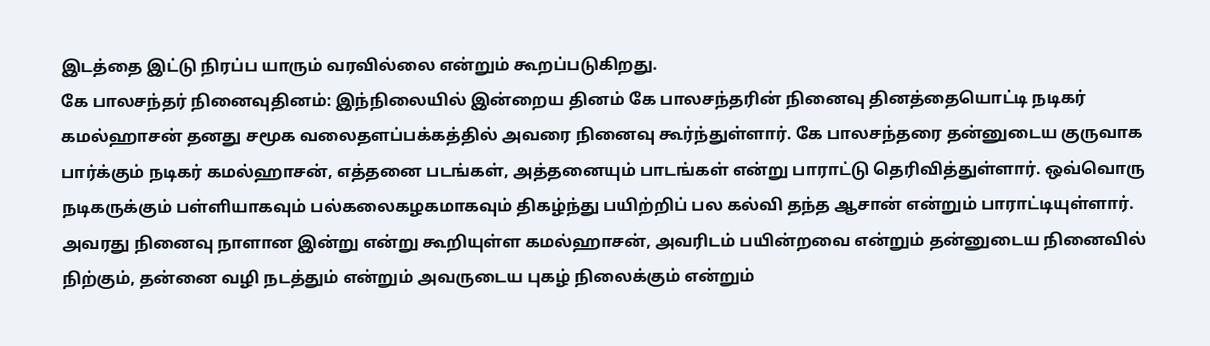இடத்தை இட்டு நிரப்ப யாரும் வரவில்லை என்றும் கூறப்படுகிறது.
கே பாலசந்தர் நினைவுதினம்: இந்நிலையில் இன்றைய தினம் கே பாலசந்தரின் நினைவு தினத்தையொட்டி நடிகர் கமல்ஹாசன் தனது சமூக வலைதளப்பக்கத்தில் அவரை நினைவு கூர்ந்துள்ளார். கே பாலசந்தரை தன்னுடைய குருவாக பார்க்கும் நடிகர் கமல்ஹாசன், எத்தனை படங்கள், அத்தனையும் பாடங்கள் என்று பாராட்டு தெரிவித்துள்ளார். ஒவ்வொரு நடிகருக்கும் பள்ளியாகவும் பல்கலைகழகமாகவும் திகழ்ந்து பயிற்றிப் பல கல்வி தந்த ஆசான் என்றும் பாராட்டியுள்ளார். அவரது நினைவு நாளான இன்று என்று கூறியுள்ள கமல்ஹாசன், அவரிடம் பயின்றவை என்றும் தன்னுடைய நினைவில் நிற்கும், தன்னை வழி நடத்தும் என்றும் அவருடைய புகழ் நிலைக்கும் என்றும்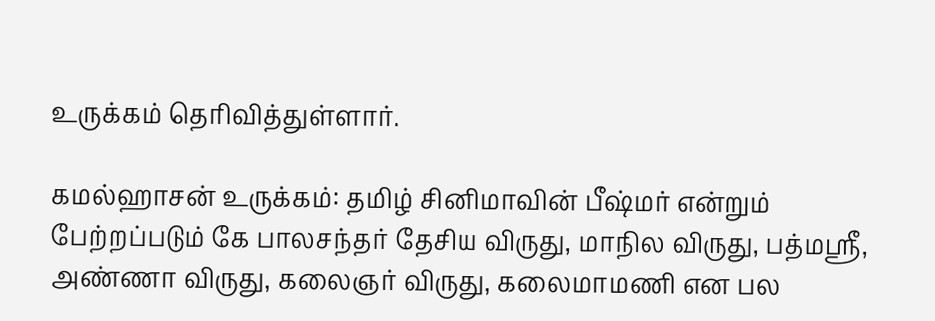உருக்கம் தெரிவித்துள்ளார்.

கமல்ஹாசன் உருக்கம்: தமிழ் சினிமாவின் பீஷ்மர் என்றும் பேற்றப்படும் கே பாலசந்தர் தேசிய விருது, மாநில விருது, பத்மஸ்ரீ, அண்ணா விருது, கலைஞர் விருது, கலைமாமணி என பல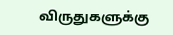விருதுகளுக்கு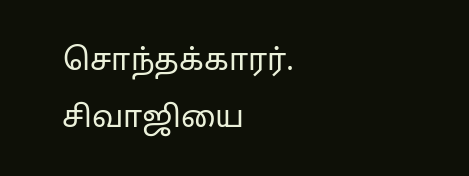சொந்தக்காரர். சிவாஜியை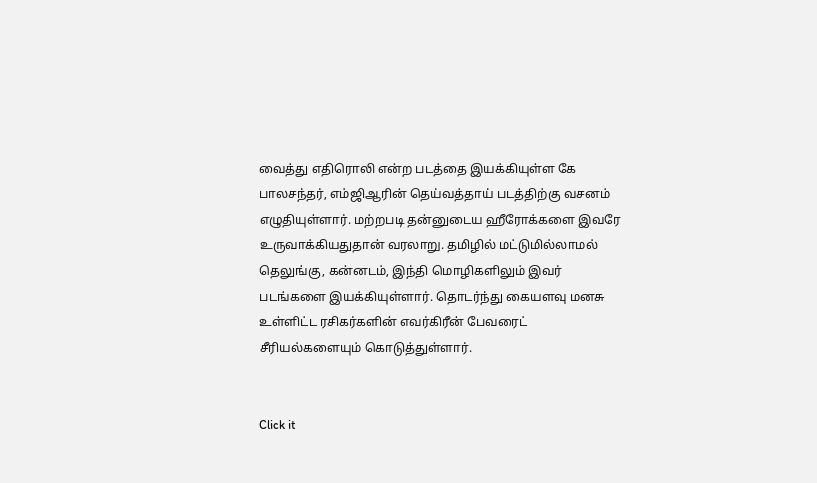வைத்து எதிரொலி என்ற படத்தை இயக்கியுள்ள கே பாலசந்தர், எம்ஜிஆரின் தெய்வத்தாய் படத்திற்கு வசனம் எழுதியுள்ளார். மற்றபடி தன்னுடைய ஹீரோக்களை இவரே உருவாக்கியதுதான் வரலாறு. தமிழில் மட்டுமில்லாமல் தெலுங்கு, கன்னடம், இந்தி மொழிகளிலும் இவர் படங்களை இயக்கியுள்ளார். தொடர்ந்து கையளவு மனசு உள்ளிட்ட ரசிகர்களின் எவர்கிரீன் பேவரைட் சீரியல்களையும் கொடுத்துள்ளார்.


Click it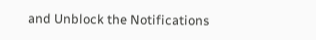and Unblock the Notifications